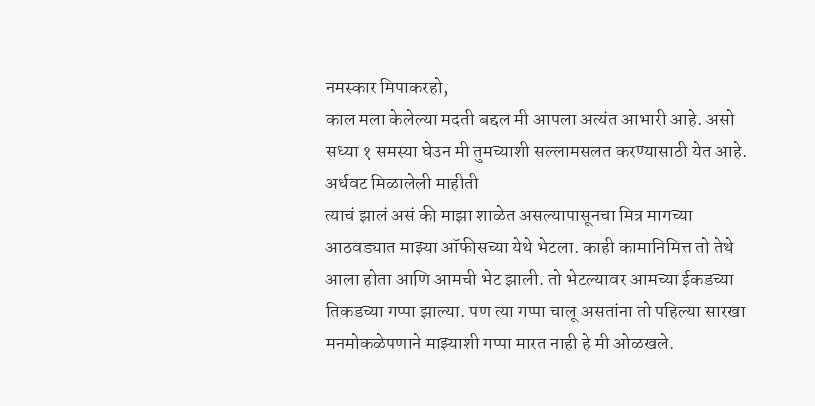नमस्कार मिपाकरहो,
काल मला केलेल्या मदती बद्दल मी आपला अत्यंत आभारी आहे. असो सध्या १ समस्या घेउन मी तुमच्याशी सल्लामसलत करण्यासाठी येत आहे.
अर्धवट मिळालेली माहीती
त्याचं झालं असं की माझा शाळेत असल्यापासूनचा मित्र मागच्या आठवड्यात माझ्या ऑफीसच्या येथे भेटला. काही कामानिमित्त तो तेथे आला होता आणि आमची भेट झाली. तो भेटल्यावर आमच्या ईकडच्या तिकडच्या गप्पा झाल्या. पण त्या गप्पा चालू असतांना तो पहिल्या सारखा मनमोकळेपणाने माझ्याशी गप्पा मारत नाही हे मी ओळखले.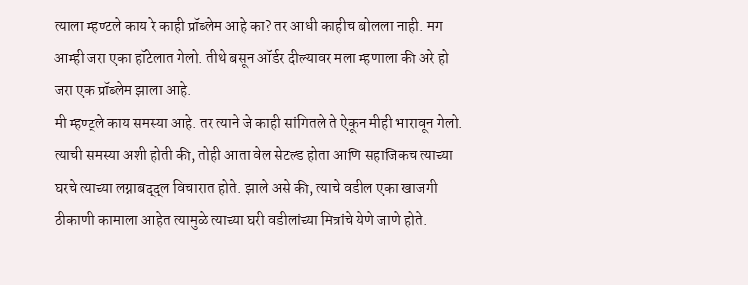त्याला म्हण्टले काय रे काही प्रॉब्लेम आहे का? तर आधी काहीच बोलला नाही. मग आम्ही जरा एका हॉटेलात गेलो. तीथे बसून ऑर्डर दील्यावर मला म्हणाला की अरे हो जरा एक प्रॉब्लेम झाला आहे.
मी म्हण्ट्ले काय समस्या आहे. तर त्याने जे काही सांगितले ते ऐकून मीही भारावून गेलो.
त्याची समस्या अशी होती की, तोही आता वेल सेटल्ड होता आणि सहाजिकच त्याच्या घरचे त्याच्या लग्नाबद्द्ल विचारात होते. झाले असे की, त्याचे वडील एका खाजगी ठीकाणी कामाला आहेत त्यामुळे त्याच्या घरी वडीलांच्या मित्रांचे येणे जाणे होते.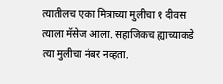त्यातीलच एका मित्राच्या मुलीचा १ दीवस त्याला मॅसेज आला. सहाजिकच ह्याच्याकडे त्या मुलीचा नंबर नव्हता.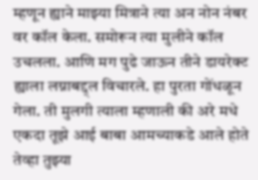म्हणून ह्याने माझ्या मित्राने त्या अन नोन नंबर वर कॉल केला. समोरून त्या मुलीने कॉल उचलला. आणि मग पुढे जाऊन तीने डायरेक्ट ह्याला लग्नाबद्द्ल विचारले. हा पुरता गोंधळून गेला. ती मुलगी त्याला म्हणाली की अरे मधे एकदा तूझे आई बाबा आमच्याकडे आले होते तेव्हा तुझ्या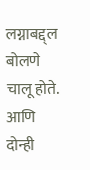लग्नाबद्द्ल बोलणे चालू होते.
आणि दोन्ही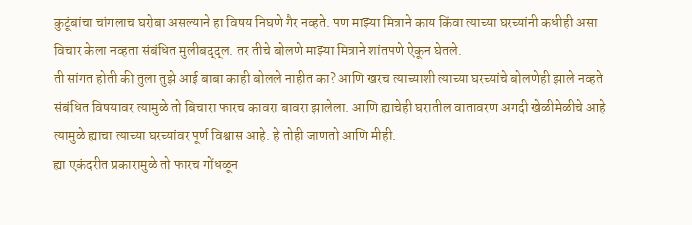कुटूंबांचा चांगलाच घरोबा असल्याने हा विषय निघणे गैर नव्हते. पण माझ्या मित्राने काय किंवा त्याच्या घरच्यांनी कधीही असा विचार केला नव्हता संबंधित मुलीबद्द्ल. तर तीचे बोलणे माझ्या मित्राने शांतपणे ऐकून घेतले.
ती सांगत होती की तुला तुझे आई बाबा काही बोलले नाहीत का? आणि खरच त्याच्याशी त्याच्या घरच्यांचे बोलणेही झाले नव्हते संबंधित विषयावर त्यामुळे तो बिचारा फारच कावरा बावरा झालेला. आणि ह्याचेही घरातील वातावरण अगदी खेळीमेळीचे आहे त्यामुळे ह्याचा त्याच्या घरच्यांवर पूर्ण विश्वास आहे. हे तोही जाणतो आणि मीही.
ह्या एकंदरीत प्रकारामुळे तो फारच गोंधळून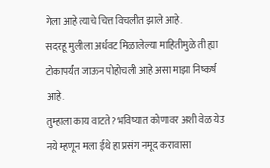गेला आहे त्याचे चित्त विचलीत झाले आहे.
सदरहू मुलीला अर्धवट मिळालेल्या माहितीमुळे ती ह्या टोकापर्यंत जाऊन पोहोचली आहे असा माझा निष्कर्ष आहे.
तुम्हाला काय वाटते? भविष्यात कोणावर अशी वेळ येउ नये म्हणून मला ईथे हा प्रसंग नमूद करावासा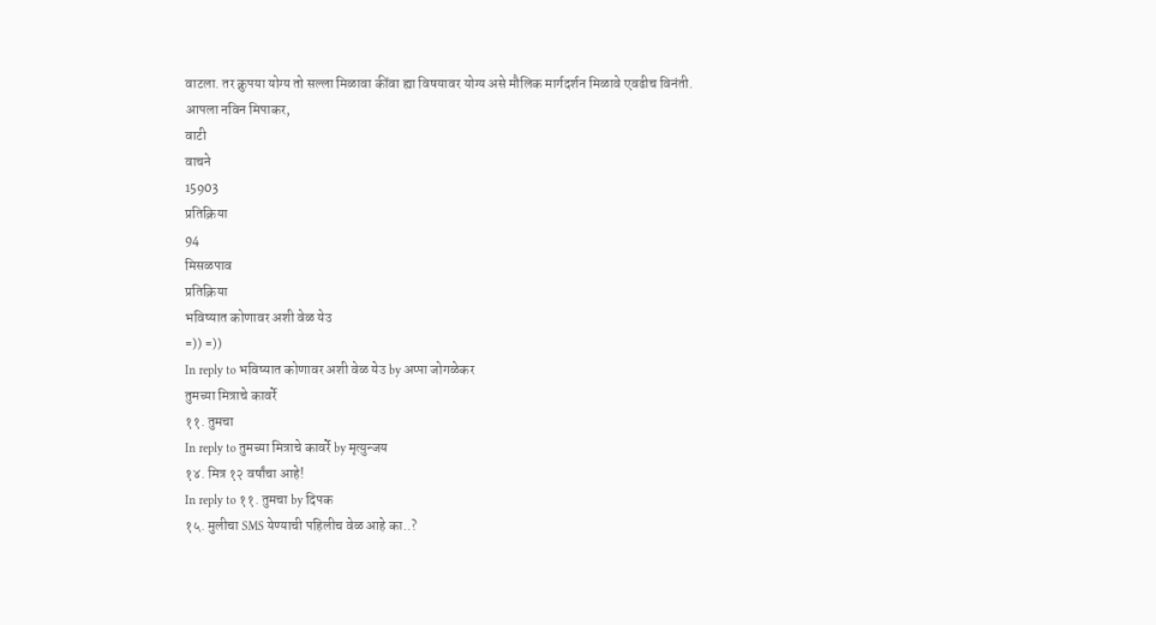वाटला. तर क्रुपया योग्य तो सल्ला मिळावा कींवा ह्या विषयावर योग्य असे मौलिक मार्गदर्शन मिळावे एवढीच विनंती.
आपला नविन मिपाकर,
वाटी
वाचने
15903
प्रतिक्रिया
94
मिसळपाव
प्रतिक्रिया
भविष्यात कोणावर अशी वेळ येउ
=)) =))
In reply to भविष्यात कोणावर अशी वेळ येउ by अप्पा जोगळेकर
तुमच्या मित्राचे कावर्रे
११. तुमचा
In reply to तुमच्या मित्राचे कावर्रे by मृत्युन्जय
१४. मित्र १२ वर्षांचा आहे!
In reply to ११. तुमचा by दिपक
१५. मुलीचा SMS येण्याची पहिलीच वेळ आहे का..?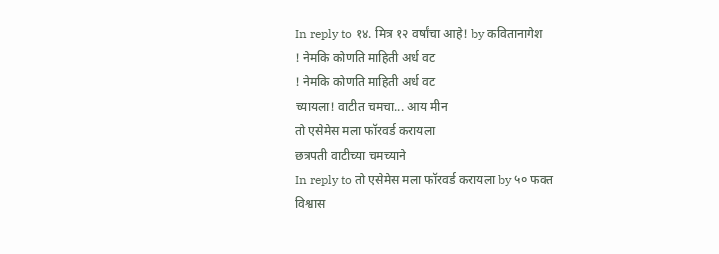In reply to १४. मित्र १२ वर्षांचा आहे! by कवितानागेश
! नेमकि कोणति माहिती अर्ध वट
! नेमकि कोणति माहिती अर्ध वट
च्यायला! वाटीत चमचा... आय मीन
तो एसेमेस मला फॉरवर्ड करायला
छत्रपती वाटीच्या चमच्याने
In reply to तो एसेमेस मला फॉरवर्ड करायला by ५० फक्त
विश्वास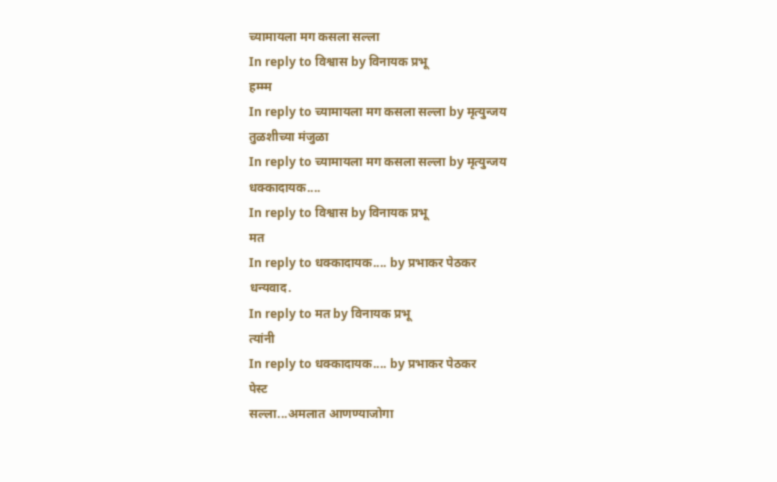च्यामायला मग कसला सल्ला
In reply to विश्वास by विनायक प्रभू
हम्म्म
In reply to च्यामायला मग कसला सल्ला by मृत्युन्जय
तुळशीच्या मंजुळा
In reply to च्यामायला मग कसला सल्ला by मृत्युन्जय
धक्कादायक....
In reply to विश्वास by विनायक प्रभू
मत
In reply to धक्कादायक.... by प्रभाकर पेठकर
धन्यवाद.
In reply to मत by विनायक प्रभू
त्यांनी
In reply to धक्कादायक.... by प्रभाकर पेठकर
पेस्ट
सल्ला...अमलात आणण्याजोगा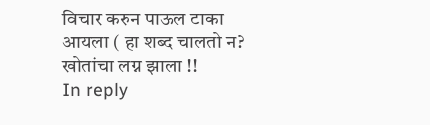विचार करुन पाऊल टाका
आयला ( हा शब्द चालतो न?
खोतांचा लग्न झाला !!
In reply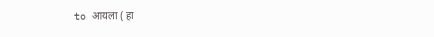to आयला ( हा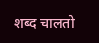शब्द चालतो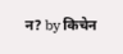न? by किचेन